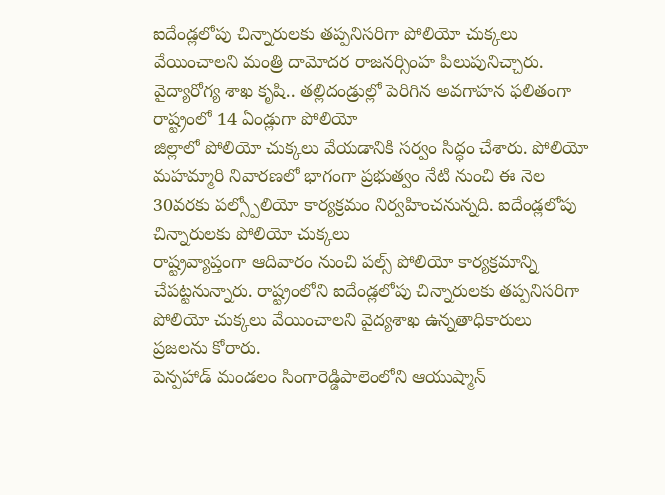ఐదేండ్లలోపు చిన్నారులకు తప్పనిసరిగా పోలియో చుక్కలు వేయించాలని మంత్రి దామోదర రాజనర్సింహ పిలుపునిచ్చారు. వైద్యారోగ్య శాఖ కృషి.. తల్లిదండ్రుల్లో పెరిగిన అవగాహన ఫలితంగా రాష్ట్రంలో 14 ఏండ్లుగా పోలియో
జిల్లాలో పోలియో చుక్కలు వేయడానికి సర్వం సిద్ధం చేశారు. పోలియో మహమ్మారి నివారణలో భాగంగా ప్రభుత్వం నేటి నుంచి ఈ నెల 30వరకు పల్స్పోలియో కార్యక్రమం నిర్వహించనున్నది. ఐదేండ్లలోపు చిన్నారులకు పోలియో చుక్కలు
రాష్ట్రవ్యాప్తంగా ఆదివారం నుంచి పల్స్ పోలియో కార్యక్రమాన్ని చేపట్టనున్నారు. రాష్ట్రంలోని ఐదేండ్లలోపు చిన్నారులకు తప్పనిసరిగా పోలియో చుక్కలు వేయించాలని వైద్యశాఖ ఉన్నతాధికారులు ప్రజలను కోరారు.
పెన్పహాడ్ మండలం సింగారెడ్డిపాలెంలోని ఆయుష్మాన్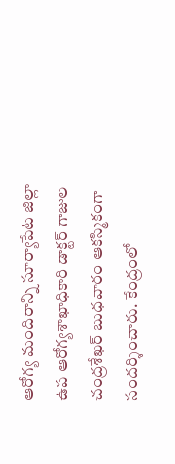ఆరోగ్య మందిరాన్ని సూర్యాపేట జిల్లా ఉప ఆరోగ్యశాఖాధికారి డాక్టర్ గాజుల చంద్రశేఖర్ బుధవారం ఆకస్మికంగా సందర్శించారు. కేంద్రంలో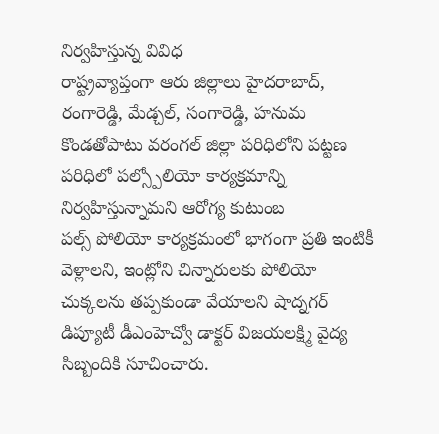నిర్వహిస్తున్న వివిధ
రాష్ట్రవ్యాప్తంగా ఆరు జిల్లాలు హైదరాబాద్, రంగారెడ్డి, మేడ్చల్, సంగారెడ్డి, హనుమ కొండతోపాటు వరంగల్ జిల్లా పరిధిలోని పట్టణ పరిధిలో పల్స్పోలియో కార్యక్రమాన్ని నిర్వహిస్తున్నామని ఆరోగ్య కుటుంబ
పల్స్ పోలియో కార్యక్రమంలో భాగంగా ప్రతి ఇంటికీ వెళ్లాలని, ఇంట్లోని చిన్నారులకు పోలియో చుక్కలను తప్పకుండా వేయాలని షాద్నగర్ డిప్యూటీ డీఎంహెచ్వో డాక్టర్ విజయలక్ష్మి వైద్య సిబ్బందికి సూచించారు.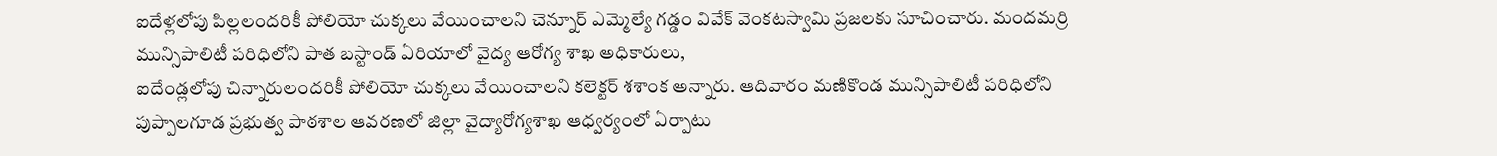ఐదేళ్లలోపు పిల్లలందరికీ పోలియో చుక్కలు వేయించాలని చెన్నూర్ ఎమ్మెల్యే గడ్డం వివేక్ వెంకటస్వామి ప్రజలకు సూచించారు. మందమర్రి మున్సిపాలిటీ పరిధిలోని పాత బస్టాండ్ ఏరియాలో వైద్య ఆరోగ్య శాఖ అధికారులు,
ఐదేండ్లలోపు చిన్నారులందరికీ పోలియో చుక్కలు వేయించాలని కలెక్టర్ శశాంక అన్నారు. ఆదివారం మణికొండ మున్సిపాలిటీ పరిధిలోని పుప్పాలగూడ ప్రభుత్వ పాఠశాల ఆవరణలో జిల్లా వైద్యారోగ్యశాఖ ఆధ్వర్యంలో ఏర్పాటు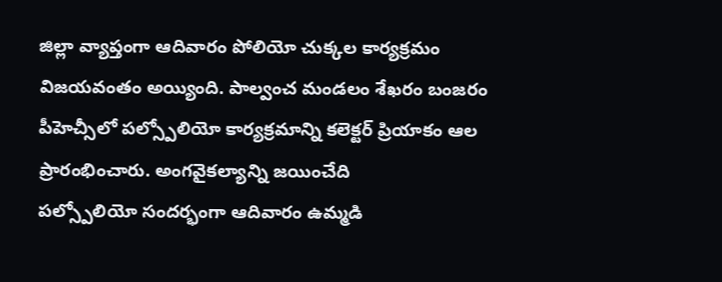జిల్లా వ్యాప్తంగా ఆదివారం పోలియో చుక్కల కార్యక్రమం విజయవంతం అయ్యింది. పాల్వంచ మండలం శేఖరం బంజరం పీహెచ్సీలో పల్స్పోలియో కార్యక్రమాన్ని కలెక్టర్ ప్రియాకం ఆల ప్రారంభించారు. అంగవైకల్యాన్ని జయించేది
పల్స్పోలియో సందర్భంగా ఆదివారం ఉమ్మడి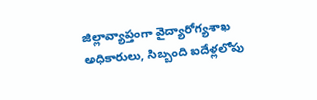జిల్లావ్యాప్తంగా వైద్యారోగ్యశాఖ అధికారులు, సిబ్బంది ఐదేళ్లలోపు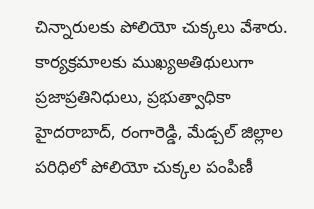చిన్నారులకు పోలియో చుక్కలు వేశారు. కార్యక్రమాలకు ముఖ్యఅతిథులుగా ప్రజాప్రతినిధులు, ప్రభుత్వాధికా
హైదరాబాద్, రంగారెడ్డి, మేడ్చల్ జిల్లాల పరిధిలో పోలియో చుక్కల పంపిణీ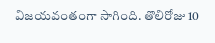విజయవంతంగా సాగింది. తొలిరోజు 10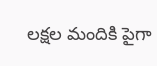లక్షల మందికి పైగా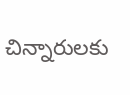చిన్నారులకు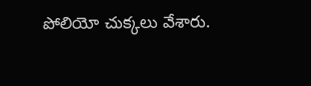పోలియో చుక్కలు వేశారు.